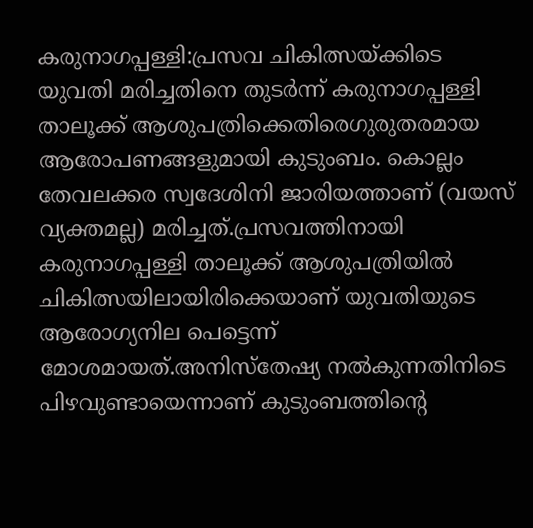കരുനാഗപ്പള്ളി:പ്രസവ ചികിത്സയ്ക്കിടെ യുവതി മരിച്ചതിനെ തുടർന്ന് കരുനാഗപ്പള്ളി താലൂക്ക് ആശുപത്രിക്കെതിരെഗുരുതരമായ ആരോപണങ്ങളുമായി കുടുംബം. കൊല്ലം തേവലക്കര സ്വദേശിനി ജാരിയത്താണ് (വയസ് വ്യക്തമല്ല) മരിച്ചത്.പ്രസവത്തിനായി കരുനാഗപ്പള്ളി താലൂക്ക് ആശുപത്രിയിൽ ചികിത്സയിലായിരിക്കെയാണ് യുവതിയുടെ ആരോഗ്യനില പെട്ടെന്ന് മോശമായത്.അനിസ്തേഷ്യ നൽകുന്നതിനിടെ പിഴവുണ്ടായെന്നാണ് കുടുംബത്തിന്റെ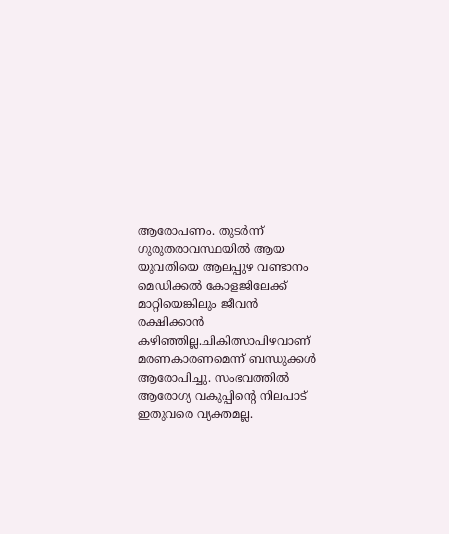ആരോപണം. തുടർന്ന് ഗുരുതരാവസ്ഥയിൽ ആയ യുവതിയെ ആലപ്പുഴ വണ്ടാനം മെഡിക്കൽ കോളജിലേക്ക് മാറ്റിയെങ്കിലും ജീവൻ രക്ഷിക്കാൻ കഴിഞ്ഞില്ല.ചികിത്സാപിഴവാണ് മരണകാരണമെന്ന് ബന്ധുക്കൾ ആരോപിച്ചു. സംഭവത്തിൽ ആരോഗ്യ വകുപ്പിന്റെ നിലപാട് ഇതുവരെ വ്യക്തമല്ല.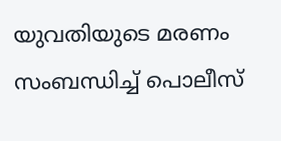യുവതിയുടെ മരണം സംബന്ധിച്ച് പൊലീസ്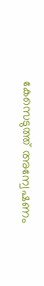കേസെടുത്ത് അന്വേഷണം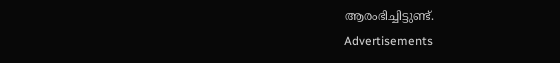ആരംഭിച്ചിട്ടുണ്ട്.
Advertisements